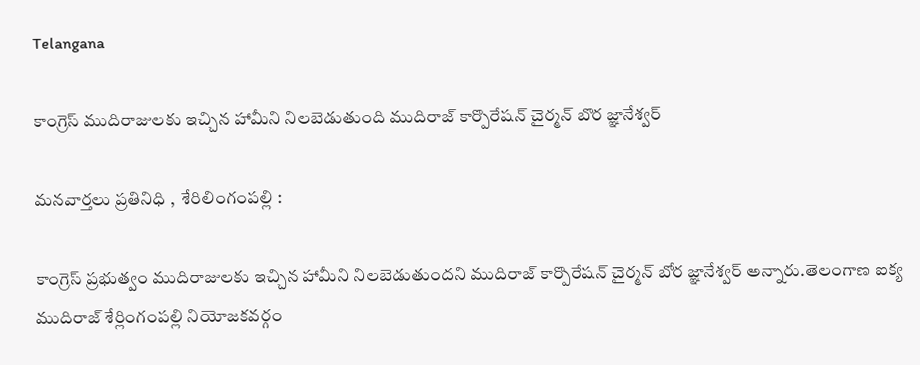Telangana

కాంగ్రెస్ ముదిరాజులకు ఇచ్చిన హామీని నిలబెడుతుంది ముదిరాజ్ కార్పొరేషన్ చైర్మన్ బొర జ్ఞానేశ్వర్

మనవార్తలు ప్రతినిధి ,  శేరిలింగంపల్లి :

కాంగ్రెస్ ప్రభుత్వం ముదిరాజులకు ఇచ్చిన హామీని నిలబెడుతుందని ముదిరాజ్ కార్పొరేషన్ చైర్మన్ బోర జ్ఞానేశ్వర్ అన్నారు.తెలంగాణ ఐక్య ముదిరాజ్ శేర్లింగంపల్లి నియోజకవర్గం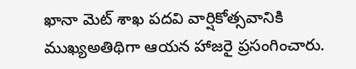ఖానా మెట్ శాఖ పదవి వార్షికోత్సవానికి ముఖ్యఅతిథిగా ఆయన హాజరై ప్రసంగించారు.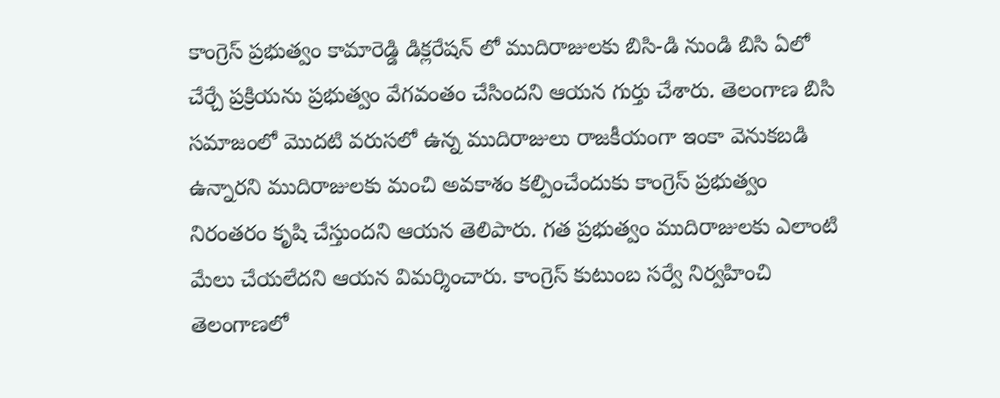కాంగ్రెస్ ప్రభుత్వం కామారెడ్డి డిక్లరేషన్ లో ముదిరాజులకు బిసి-డి నుండి బిసి ఏలో చేర్చే ప్రక్రియను ప్రభుత్వం వేగవంతం చేసిందని ఆయన గుర్తు చేశారు. తెలంగాణ బిసి సమాజంలో మొదటి వరుసలో ఉన్న ముదిరాజులు రాజకీయంగా ఇంకా వెనుకబడి ఉన్నారని ముదిరాజులకు మంచి అవకాశం కల్పించేందుకు కాంగ్రెస్ ప్రభుత్వం నిరంతరం కృషి చేస్తుందని ఆయన తెలిపారు. గత ప్రభుత్వం ముదిరాజులకు ఎలాంటి మేలు చేయలేదని ఆయన విమర్శించారు. కాంగ్రెస్ కుటుంబ సర్వే నిర్వహించి తెలంగాణలో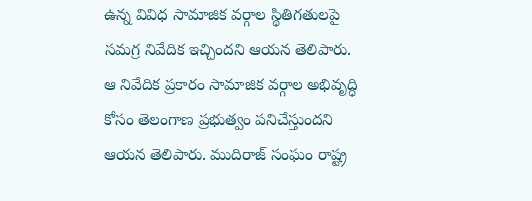ఉన్న వివిధ సామాజిక వర్గాల స్థితిగతులపై సమగ్ర నివేదిక ఇచ్చిందని ఆయన తెలిపారు. ఆ నివేదిక ప్రకారం సామాజిక వర్గాల అభివృద్ధి కోసం తెలంగాణ ప్రభుత్వం పనిచేస్తుందని ఆయన తెలిపారు. ముదిరాజ్ సంఘం రాష్ట్ర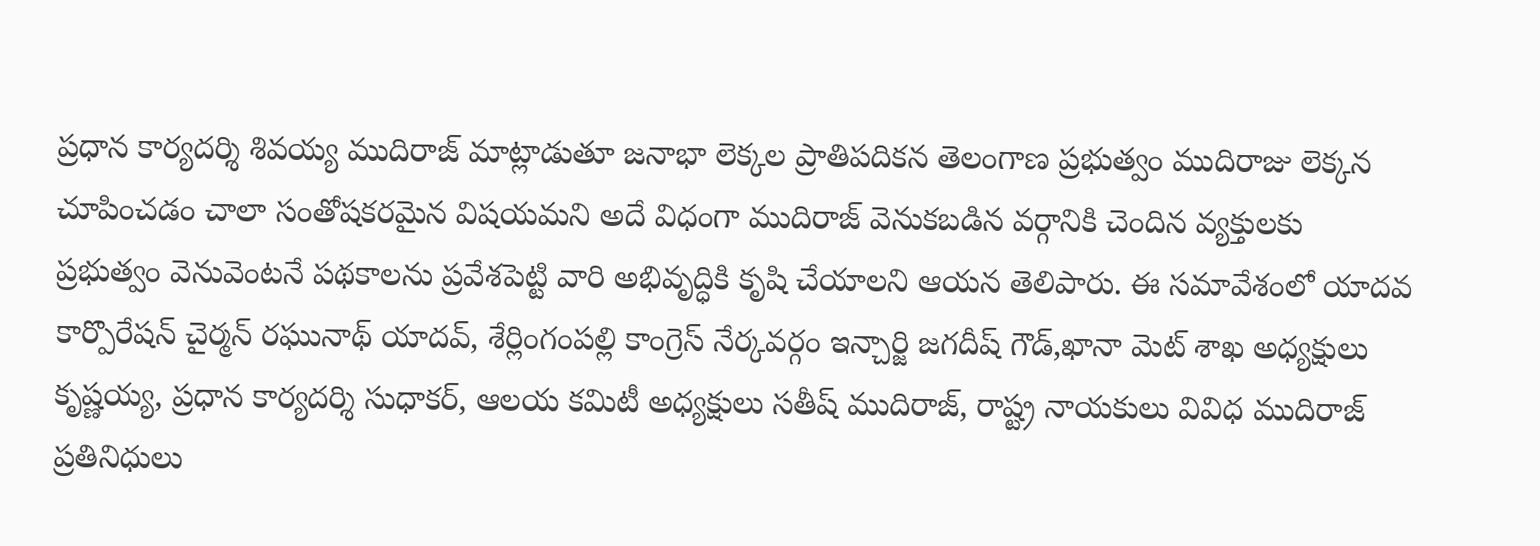ప్రధాన కార్యదర్శి శివయ్య ముదిరాజ్ మాట్లాడుతూ జనాభా లెక్కల ప్రాతిపదికన తెలంగాణ ప్రభుత్వం ముదిరాజు లెక్కన చూపించడం చాలా సంతోషకరమైన విషయమని అదే విధంగా ముదిరాజ్ వెనుకబడిన వర్గానికి చెందిన వ్యక్తులకు ప్రభుత్వం వెనువెంటనే పథకాలను ప్రవేశపెట్టి వారి అభివృద్ధికి కృషి చేయాలని ఆయన తెలిపారు. ఈ సమావేశంలో యాదవ కార్పొరేషన్ చైర్మన్ రఘునాథ్ యాదవ్, శేర్లింగంపల్లి కాంగ్రెస్ నేర్కవర్గం ఇన్చార్జి జగదీష్ గౌడ్,ఖానా మెట్ శాఖ అధ్యక్షులు కృష్ణయ్య, ప్రధాన కార్యదర్శి సుధాకర్, ఆలయ కమిటీ అధ్యక్షులు సతీష్ ముదిరాజ్, రాష్ట్ర నాయకులు వివిధ ముదిరాజ్ ప్రతినిధులు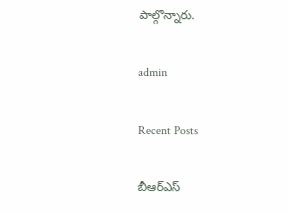పాల్గొన్నారు.

admin

Recent Posts

బీఆర్ఎస్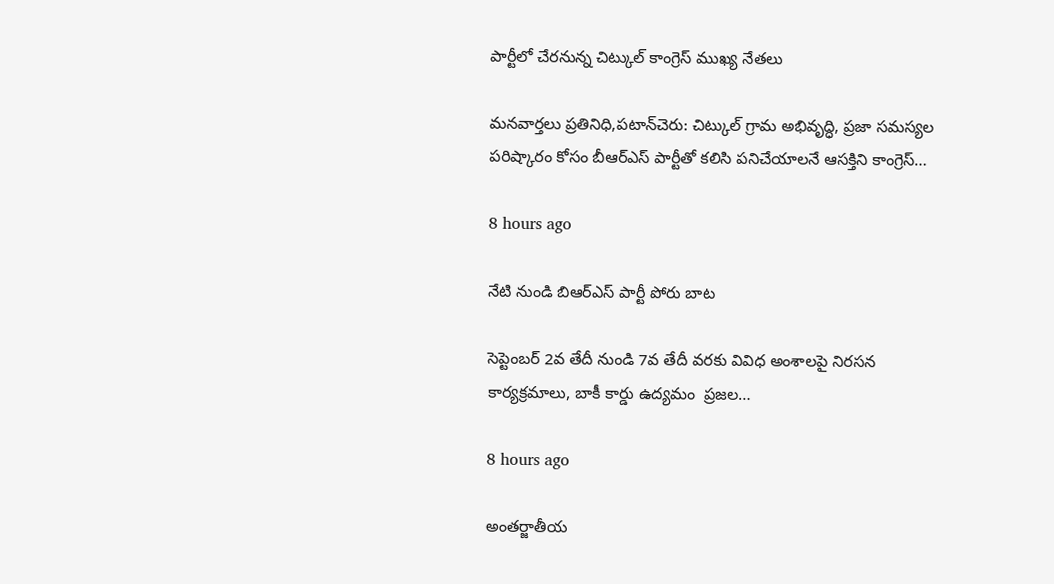పార్టీలో చేరనున్న చిట్కుల్ కాంగ్రెస్ ముఖ్య నేతలు

మనవార్తలు ప్రతినిధి,పటాన్‌చెరు: చిట్కుల్ గ్రామ అభివృద్ధి, ప్రజా సమస్యల పరిష్కారం కోసం బీఆర్ఎస్ పార్టీతో కలిసి పనిచేయాలనే ఆసక్తిని కాంగ్రెస్…

8 hours ago

నేటి నుండి బిఆర్ఎస్ పార్టీ పోరు బాట

సెప్టెంబర్ 2వ తేదీ నుండి 7వ తేదీ వరకు వివిధ అంశాలపై నిరసన కార్యక్రమాలు, బాకీ కార్డు ఉద్యమం  ప్రజల…

8 hours ago

అంతర్జాతీయ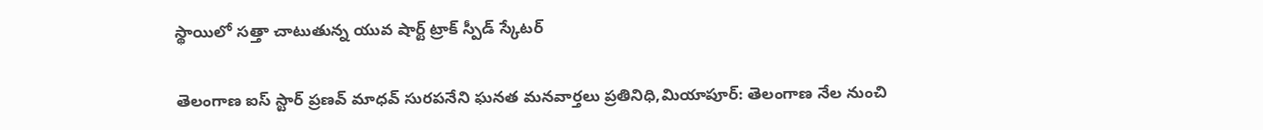స్థాయిలో సత్తా చాటుతున్న యువ షార్ట్ ట్రాక్ స్పీడ్ స్కేటర్

తెలంగాణ ఐస్ స్టార్ ప్రణవ్ మాధవ్ సురపనేని ఘనత మనవార్తలు ప్రతినిధి,మియాపూర్: తెలంగాణ నేల నుంచి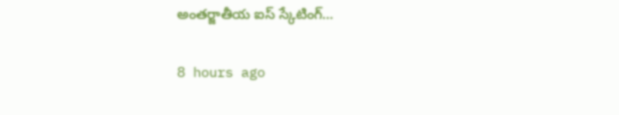అంతర్జాతీయ ఐస్ స్కేటింగ్…

8 hours ago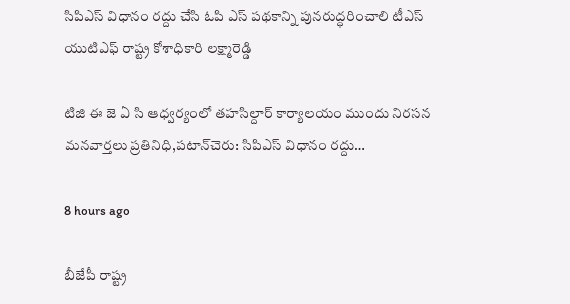సిపిఎస్ విధానం రద్దు చేసి ఓపి ఎస్ పథకాన్ని పునరుద్ధరించాలి టీఎస్ యుటిఎఫ్ రాష్ట్ర కోశాధికారి లక్ష్మారెడ్డి

టిజి ఈ జె ఏ సి ఆధ్వర్యంలో తహసిల్దార్ కార్యాలయం ముందు నిరసన మనవార్తలు ప్రతినిధి,పటాన్‌చెరు: సిపిఎస్ విధానం రద్దు…

8 hours ago

బీజేపీ రాష్ట్ర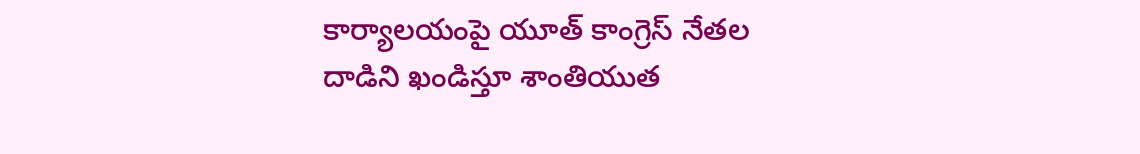కార్యాలయంపై యూత్ కాంగ్రెస్ నేతల దాడిని ఖండిస్తూ శాంతియుత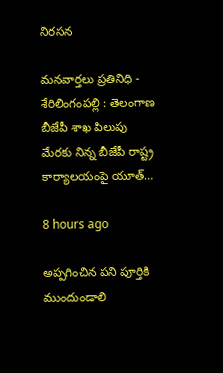నిరసన

మనవార్తలు ప్రతినిధి - శేరిలింగంపల్లి : తెలంగాణ బీజేపీ శాఖ పిలుపు మేరకు నిన్న బీజేపీ రాష్ట్ర కార్యాలయంపై యూత్…

8 hours ago

అప్పగించిన పని పూర్తికి ముందుండాలి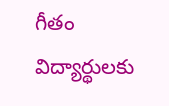గీతం విద్యార్థులకు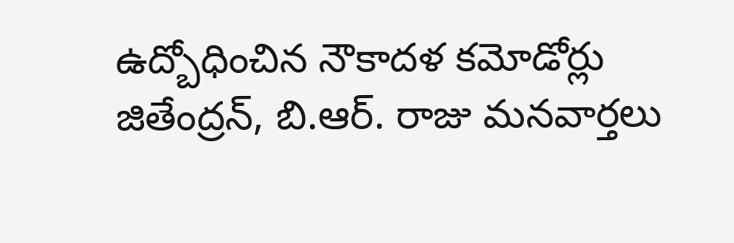ఉద్బోధించిన నౌకాదళ కమోడోర్లు జితేంద్రన్, బి.ఆర్. రాజు మనవార్తలు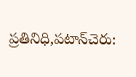ప్రతినిధి,పటాన్‌చెరు: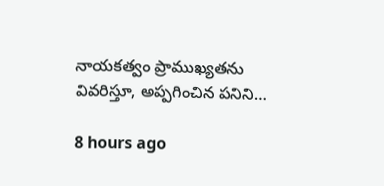నాయకత్వం ప్రాముఖ్యతను వివరిస్తూ, అప్పగించిన పనిని…

8 hours ago